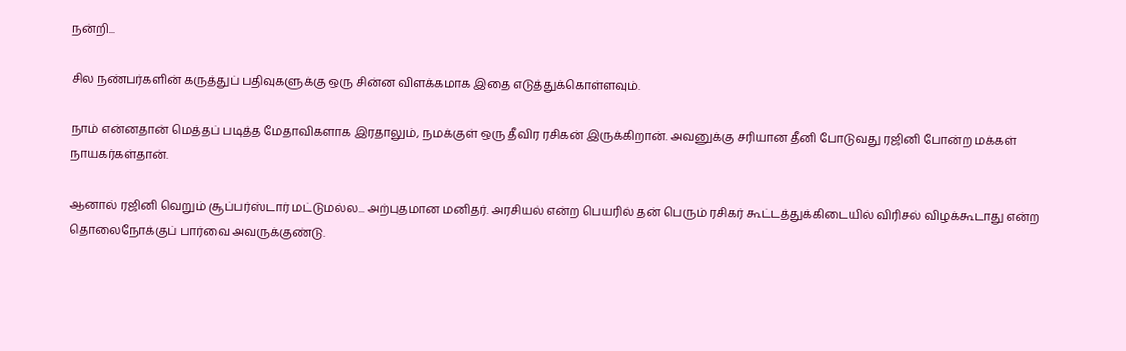நன்றி...

சில நண்பர்களின் கருத்துப் பதிவுகளுக்கு ஒரு சின்ன விளக்கமாக இதை எடுத்துக்கொள்ளவும்.

நாம் என்னதான் மெத்தப் படித்த மேதாவிகளாக இரதாலும், நமக்குள் ஒரு தீவிர ரசிகன் இருக்கிறான். அவனுக்கு சரியான தீனி போடுவது ரஜினி போன்ற மக்கள் நாயகர்கள்தான்.

ஆனால் ரஜினி வெறும் சூப்பர்ஸ்டார் மட்டுமல்ல... அற்புதமான மனிதர். அரசியல் என்ற பெயரில் தன் பெரும் ரசிகர் கூட்டத்துக்கிடையில் விரிசல் விழக்கூடாது என்ற தொலைநோக்குப் பார்வை அவருக்குண்டு.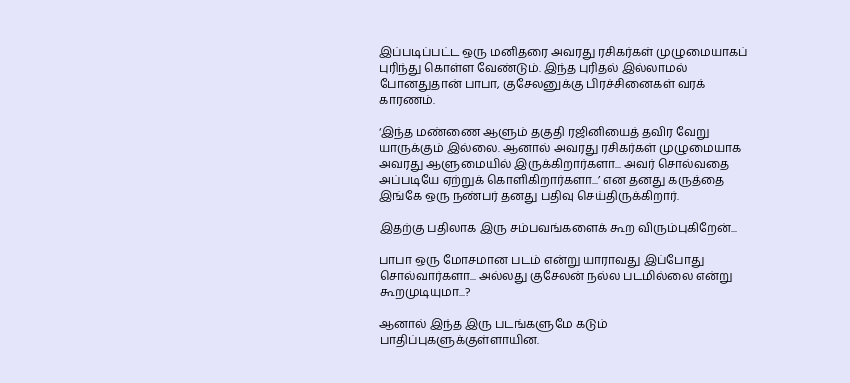இப்படிப்பட்ட ஒரு மனிதரை அவரது ரசிகர்கள் முழுமையாகப் புரிந்து கொள்ள வேண்டும். இந்த புரிதல் இல்லாமல் போனதுதான் பாபா, குசேலனுக்கு பிரச்சினைகள் வரக் காரணம்.

‘இந்த மண்ணை ஆளும் தகுதி ரஜினியைத் தவிர வேறு யாருக்கும் இல்லை. ஆனால் அவரது ரசிகர்கள் முழுமையாக அவரது ஆளுமையில் இருக்கிறார்களா... அவர் சொல்வதை அப்படியே ஏற்றுக் கொளிகிறார்களா...’ என தனது கருத்தை இங்கே ஒரு நண்பர் தனது பதிவு செய்திருக்கிறார்.

இதற்கு பதிலாக இரு சம்பவங்களைக் கூற விரும்புகிறேன்...

பாபா ஒரு மோசமான படம் என்று யாராவது இப்போது சொல்வார்களா... அல்லது குசேலன் நல்ல படமில்லை என்று கூறமுடியுமா...?

ஆனால் இந்த இரு படங்களுமே கடும் பாதிப்புகளுக்குள்ளாயின.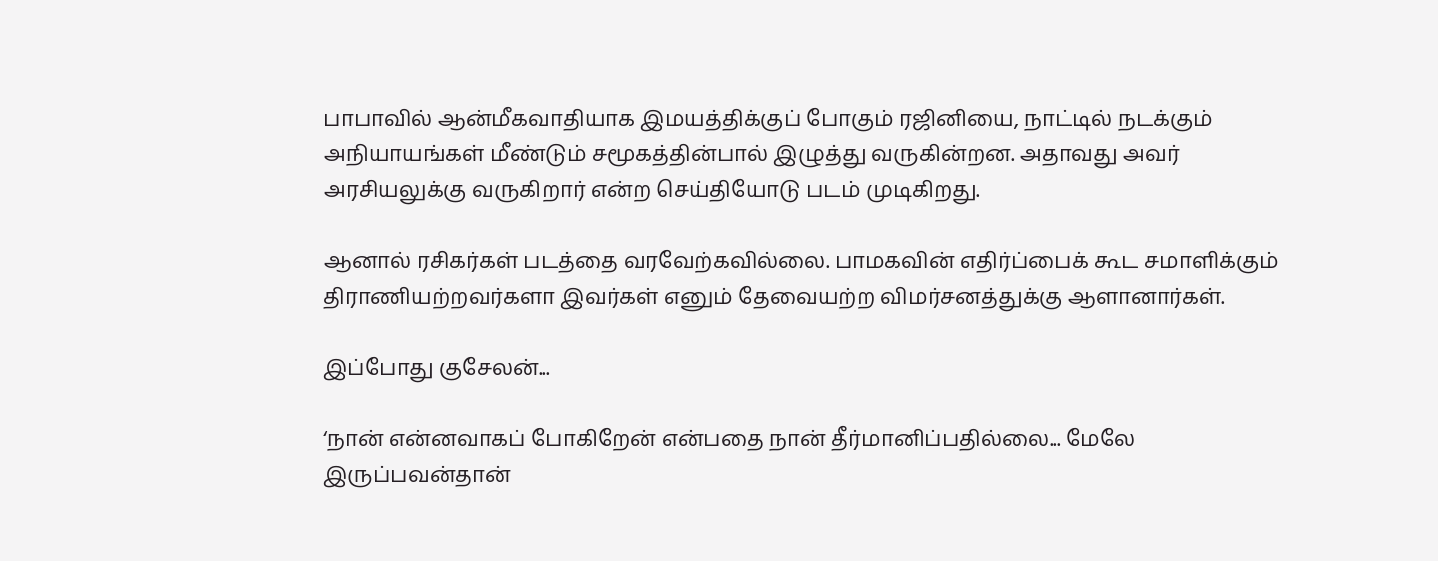பாபாவில் ஆன்மீகவாதியாக இமயத்திக்குப் போகும் ரஜினியை, நாட்டில் நடக்கும் அநியாயங்கள் மீண்டும் சமூகத்தின்பால் இழுத்து வருகின்றன. அதாவது அவர் அரசியலுக்கு வருகிறார் என்ற செய்தியோடு படம் முடிகிறது.

ஆனால் ரசிகர்கள் படத்தை வரவேற்கவில்லை. பாமகவின் எதிர்ப்பைக் கூட சமாளிக்கும் திராணியற்றவர்களா இவர்கள் எனும் தேவையற்ற விமர்சனத்துக்கு ஆளானார்கள்.

இப்போது குசேலன்...

‘நான் என்னவாகப் போகிறேன் என்பதை நான் தீர்மானிப்பதில்லை... மேலே இருப்பவன்தான்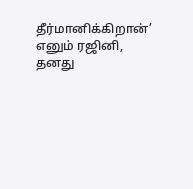தீர்மானிக்கிறான்’ எனும் ரஜினி, தனது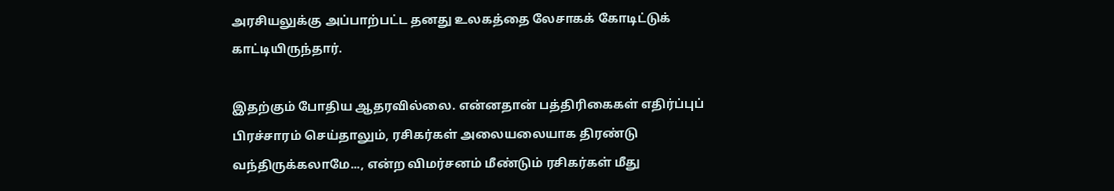அரசியலுக்கு அப்பாற்பட்ட தனது உலகத்தை லேசாகக் கோடிட்டுக் காட்டியிருந்தார்.

இதற்கும் போதிய ஆதரவில்லை. என்னதான் பத்திரிகைகள் எதிர்ப்புப் பிரச்சாரம் செய்தாலும், ரசிகர்கள் அலையலையாக திரண்டு வந்திருக்கலாமே..., என்ற விமர்சனம் மீண்டும் ரசிகர்கள் மீது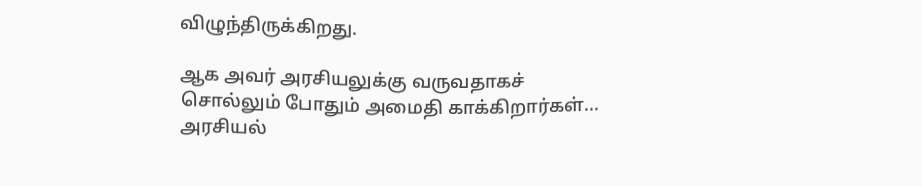விழுந்திருக்கிறது.

ஆக அவர் அரசியலுக்கு வருவதாகச் சொல்லும் போதும் அமைதி காக்கிறார்கள்... அரசியல்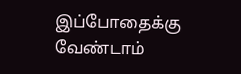இப்போதைக்கு வேண்டாம்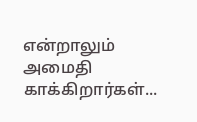என்றாலும் அமைதி காக்கிறார்கள்...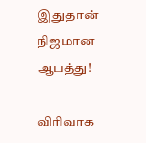இதுதான் நிஜமான ஆபத்து!

விரிவாக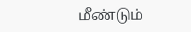மீண்டும்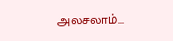அலசலாம்...